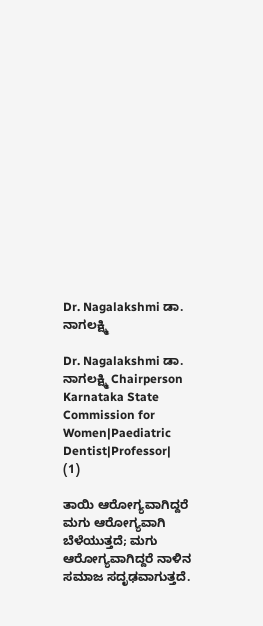Dr. Nagalakshmi ಡಾ. ನಾಗಲಕ್ಷ್ಮಿ

Dr. Nagalakshmi ಡಾ. ನಾಗಲಕ್ಷ್ಮಿ Chairperson Karnataka State Commission for Women|Paediatric Dentist|Professor|
(1)

ತಾಯಿ ಆರೋಗ್ಯವಾಗಿದ್ದರೆ ಮಗು ಆರೋಗ್ಯವಾಗಿ ಬೆಳೆಯುತ್ತದೆ; ಮಗು ಆರೋಗ್ಯವಾಗಿದ್ದರೆ ನಾಳಿನ ಸಮಾಜ ಸದೃಢವಾಗುತ್ತದೆ.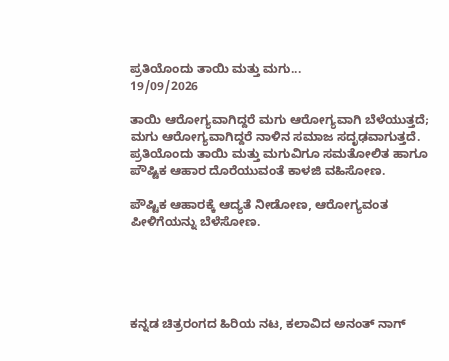ಪ್ರತಿಯೊಂದು ತಾಯಿ ಮತ್ತು ಮಗು...
19/09/2026

ತಾಯಿ ಆರೋಗ್ಯವಾಗಿದ್ದರೆ ಮಗು ಆರೋಗ್ಯವಾಗಿ ಬೆಳೆಯುತ್ತದೆ; ಮಗು ಆರೋಗ್ಯವಾಗಿದ್ದರೆ ನಾಳಿನ ಸಮಾಜ ಸದೃಢವಾಗುತ್ತದೆ. ಪ್ರತಿಯೊಂದು ತಾಯಿ ಮತ್ತು ಮಗುವಿಗೂ ಸಮತೋಲಿತ ಹಾಗೂ ಪೌಷ್ಟಿಕ ಆಹಾರ ದೊರೆಯುವಂತೆ ಕಾಳಜಿ ವಹಿಸೋಣ.

ಪೌಷ್ಟಿಕ ಆಹಾರಕ್ಕೆ ಆದ್ಯತೆ ನೀಡೋಣ, ಆರೋಗ್ಯವಂತ ಪೀಳಿಗೆಯನ್ನು ಬೆಳೆಸೋಣ.





ಕನ್ನಡ ಚಿತ್ರರಂಗದ ಹಿರಿಯ ನಟ, ಕಲಾವಿದ ಅನಂತ್ ನಾಗ್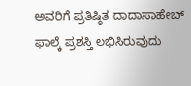ಅವರಿಗೆ ಪ್ರತಿಷ್ಠಿತ ದಾದಾಸಾಹೇಬ್ ಫಾಲ್ಕೆ ಪ್ರಶಸ್ತಿ ಲಭಿಸಿರುವುದು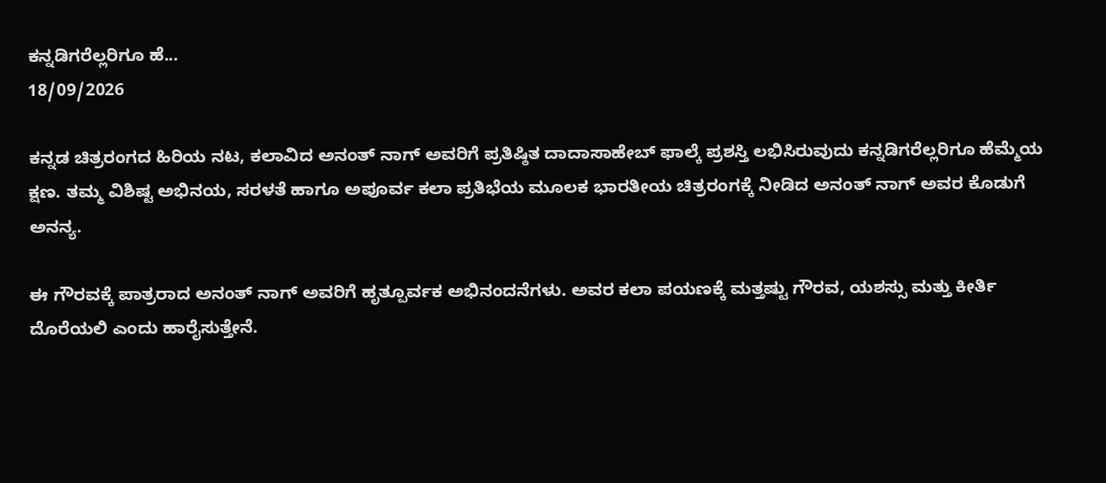ಕನ್ನಡಿಗರೆಲ್ಲರಿಗೂ ಹೆ...
18/09/2026

ಕನ್ನಡ ಚಿತ್ರರಂಗದ ಹಿರಿಯ ನಟ, ಕಲಾವಿದ ಅನಂತ್ ನಾಗ್ ಅವರಿಗೆ ಪ್ರತಿಷ್ಠಿತ ದಾದಾಸಾಹೇಬ್ ಫಾಲ್ಕೆ ಪ್ರಶಸ್ತಿ ಲಭಿಸಿರುವುದು ಕನ್ನಡಿಗರೆಲ್ಲರಿಗೂ ಹೆಮ್ಮೆಯ ಕ್ಷಣ. ತಮ್ಮ ವಿಶಿಷ್ಟ ಅಭಿನಯ, ಸರಳತೆ ಹಾಗೂ ಅಪೂರ್ವ ಕಲಾ ಪ್ರತಿಭೆಯ ಮೂಲಕ ಭಾರತೀಯ ಚಿತ್ರರಂಗಕ್ಕೆ ನೀಡಿದ ಅನಂತ್ ನಾಗ್ ಅವರ ಕೊಡುಗೆ ಅನನ್ಯ.

ಈ ಗೌರವಕ್ಕೆ ಪಾತ್ರರಾದ ಅನಂತ್ ನಾಗ್ ಅವರಿಗೆ ಹೃತ್ಪೂರ್ವಕ ಅಭಿನಂದನೆಗಳು. ಅವರ ಕಲಾ ಪಯಣಕ್ಕೆ ಮತ್ತಷ್ಟು ಗೌರವ, ಯಶಸ್ಸು ಮತ್ತು ಕೀರ್ತಿ ದೊರೆಯಲಿ ಎಂದು ಹಾರೈಸುತ್ತೇನೆ.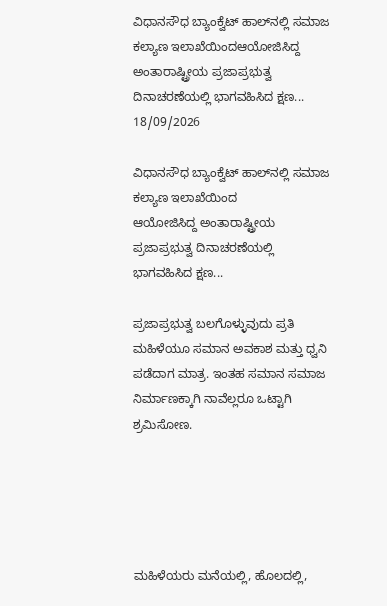ವಿಧಾನಸೌಧ ಬ್ಯಾಂಕ್ವೆಟ್ ಹಾಲ್‌ನಲ್ಲಿ ಸಮಾಜ ಕಲ್ಯಾಣ ಇಲಾಖೆಯಿಂದಆಯೋಜಿಸಿದ್ದ ಅಂತಾರಾಷ್ಟ್ರೀಯ ಪ್ರಜಾಪ್ರಭುತ್ವ ದಿನಾಚರಣೆಯಲ್ಲಿ ಭಾಗವಹಿಸಿದ ಕ್ಷಣ...
18/09/2026

ವಿಧಾನಸೌಧ ಬ್ಯಾಂಕ್ವೆಟ್ ಹಾಲ್‌ನಲ್ಲಿ ಸಮಾಜ ಕಲ್ಯಾಣ ಇಲಾಖೆಯಿಂದ
ಆಯೋಜಿಸಿದ್ದ ಅಂತಾರಾಷ್ಟ್ರೀಯ ಪ್ರಜಾಪ್ರಭುತ್ವ ದಿನಾಚರಣೆಯಲ್ಲಿ ಭಾಗವಹಿಸಿದ ಕ್ಷಣ...

ಪ್ರಜಾಪ್ರಭುತ್ವ ಬಲಗೊಳ್ಳುವುದು ಪ್ರತಿ ಮಹಿಳೆಯೂ ಸಮಾನ ಅವಕಾಶ ಮತ್ತು ಧ್ವನಿ ಪಡೆದಾಗ ಮಾತ್ರ. ಇಂತಹ ಸಮಾನ ಸಮಾಜ ನಿರ್ಮಾಣಕ್ಕಾಗಿ ನಾವೆಲ್ಲರೂ ಒಟ್ಟಾಗಿ ಶ್ರಮಿಸೋಣ.





ಮಹಿಳೆಯರು ಮನೆಯಲ್ಲಿ, ಹೊಲದಲ್ಲಿ,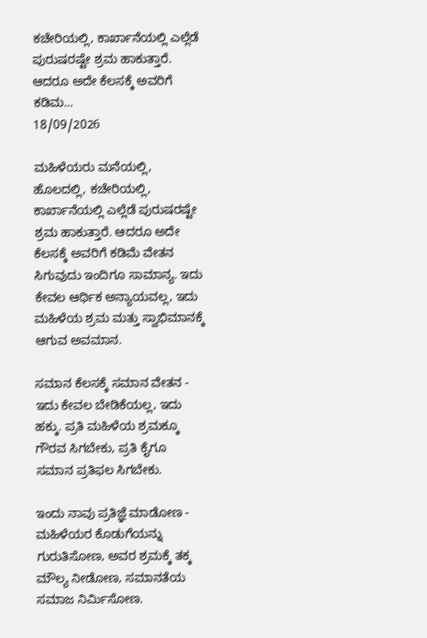ಕಚೇರಿಯಲ್ಲಿ, ಕಾರ್ಖಾನೆಯಲ್ಲಿ ಎಲ್ಲೆಡೆ ಪುರುಷರಷ್ಟೇ ಶ್ರಮ ಹಾಕುತ್ತಾರೆ. ಆದರೂ ಅದೇ ಕೆಲಸಕ್ಕೆ ಅವರಿಗೆ ಕಡಿಮ...
18/09/2026

ಮಹಿಳೆಯರು ಮನೆಯಲ್ಲಿ, ಹೊಲದಲ್ಲಿ, ಕಚೇರಿಯಲ್ಲಿ, ಕಾರ್ಖಾನೆಯಲ್ಲಿ ಎಲ್ಲೆಡೆ ಪುರುಷರಷ್ಟೇ ಶ್ರಮ ಹಾಕುತ್ತಾರೆ. ಆದರೂ ಅದೇ ಕೆಲಸಕ್ಕೆ ಅವರಿಗೆ ಕಡಿಮೆ ವೇತನ ಸಿಗುವುದು ಇಂದಿಗೂ ಸಾಮಾನ್ಯ. ಇದು ಕೇವಲ ಆರ್ಥಿಕ ಅನ್ಯಾಯವಲ್ಲ, ಇದು ಮಹಿಳೆಯ ಶ್ರಮ ಮತ್ತು ಸ್ವಾಭಿಮಾನಕ್ಕೆ ಆಗುವ ಅವಮಾನ.

ಸಮಾನ ಕೆಲಸಕ್ಕೆ ಸಮಾನ ವೇತನ - ಇದು ಕೇವಲ ಬೇಡಿಕೆಯಲ್ಲ, ಇದು ಹಕ್ಕು. ಪ್ರತಿ ಮಹಿಳೆಯ ಶ್ರಮಕ್ಕೂ ಗೌರವ ಸಿಗಬೇಕು, ಪ್ರತಿ ಕೈಗೂ ಸಮಾನ ಪ್ರತಿಫಲ ಸಿಗಬೇಕು.

ಇಂದು ನಾವು ಪ್ರತಿಜ್ಞೆ ಮಾಡೋಣ - ಮಹಿಳೆಯರ ಕೊಡುಗೆಯನ್ನು ಗುರುತಿಸೋಣ, ಅವರ ಶ್ರಮಕ್ಕೆ ತಕ್ಕ ಮೌಲ್ಯ ನೀಡೋಣ, ಸಮಾನತೆಯ ಸಮಾಜ ನಿರ್ಮಿಸೋಣ.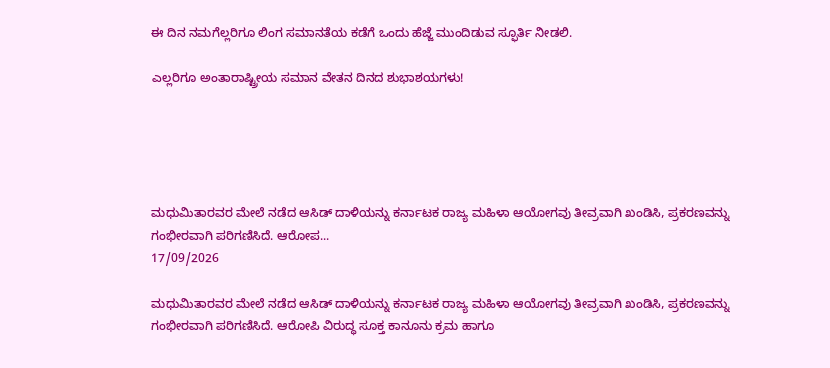ಈ ದಿನ ನಮಗೆಲ್ಲರಿಗೂ ಲಿಂಗ ಸಮಾನತೆಯ ಕಡೆಗೆ ಒಂದು ಹೆಜ್ಜೆ ಮುಂದಿಡುವ ಸ್ಫೂರ್ತಿ ನೀಡಲಿ.

ಎಲ್ಲರಿಗೂ ಅಂತಾರಾಷ್ಟ್ರೀಯ ಸಮಾನ ವೇತನ ದಿನದ ಶುಭಾಶಯಗಳು!





ಮಧುಮಿತಾರವರ ಮೇಲೆ ನಡೆದ ಆಸಿಡ್ ದಾಳಿಯನ್ನು ಕರ್ನಾಟಕ ರಾಜ್ಯ ಮಹಿಳಾ ಆಯೋಗವು ತೀವ್ರವಾಗಿ ಖಂಡಿಸಿ, ಪ್ರಕರಣವನ್ನು ಗಂಭೀರವಾಗಿ ಪರಿಗಣಿಸಿದೆ. ಆರೋಪ...
17/09/2026

ಮಧುಮಿತಾರವರ ಮೇಲೆ ನಡೆದ ಆಸಿಡ್ ದಾಳಿಯನ್ನು ಕರ್ನಾಟಕ ರಾಜ್ಯ ಮಹಿಳಾ ಆಯೋಗವು ತೀವ್ರವಾಗಿ ಖಂಡಿಸಿ, ಪ್ರಕರಣವನ್ನು ಗಂಭೀರವಾಗಿ ಪರಿಗಣಿಸಿದೆ. ಆರೋಪಿ ವಿರುದ್ಧ ಸೂಕ್ತ ಕಾನೂನು ಕ್ರಮ ಹಾಗೂ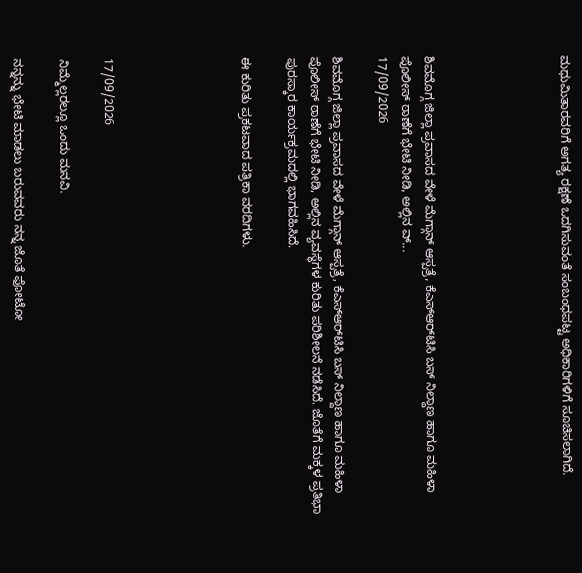ಮಧುಮಿತಾರವರಿಗೆ ಅಗತ್ಯ ರಕ್ಷಣೆ ಒದಗಿಸುವಂತೆ ಸಂಬಂಧಪಟ್ಟ ಅಧಿಕಾರಿಗಳಿಗೆ ಸೂಚಿಸಲಾಗಿದೆ.





ಶಿವಮೊಗ್ಗ ಜಿಲ್ಲಾ ಪ್ರವಾಸದ ವೇಳೆ ಮೆಗ್ಗಾನ್ ಆಸ್ಪತ್ರೆ, ಕೆಎಸ್‌ಆರ್‌ಟಿಸಿ ಬಸ್ ನಿಲ್ದಾಣ ಹಾಗೂ ಮಹಿಳಾ ಪೊಲೀಸ್ ಠಾಣೆಗೆ ಭೇಟಿ ನೀಡಿ, ಅಲ್ಲಿನ ವ್...
17/09/2026

ಶಿವಮೊಗ್ಗ ಜಿಲ್ಲಾ ಪ್ರವಾಸದ ವೇಳೆ ಮೆಗ್ಗಾನ್ ಆಸ್ಪತ್ರೆ, ಕೆಎಸ್‌ಆರ್‌ಟಿಸಿ ಬಸ್ ನಿಲ್ದಾಣ ಹಾಗೂ ಮಹಿಳಾ ಪೊಲೀಸ್ ಠಾಣೆಗೆ ಭೇಟಿ ನೀಡಿ, ಅಲ್ಲಿನ ವ್ಯವಸ್ಥೆಗಳ ಕುರಿತು ಪರಿಶೀಲನೆ ನಡೆಸಿದೆ. ಜೊತೆಗೆ ಮಕ್ಕಳ ಪ್ರತಿಭಾ ಪುರಸ್ಕಾರ ಕಾರ್ಯಕ್ರಮದಲ್ಲಿ ಭಾಗವಹಿಸಿದೆ.

ಈ ಕುರಿತು ಪ್ರಕಟವಾದ ಪತ್ರಿಕಾ ವರದಿಗಳು.





17/09/2026

ನಿಮ್ಮೆಲ್ಲರಲ್ಲೂ ಒಂದು ಮನವಿ.

ನನ್ನನ್ನು ಭೇಟಿ ಮಾಡಲು ಬರುವವರು ನನ್ನ ಜೊತೆ ಫೋಟೋ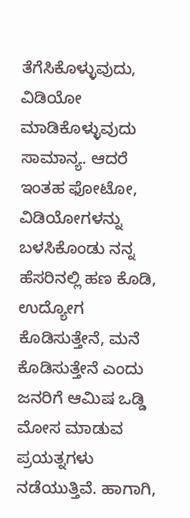ತೆಗೆಸಿಕೊಳ್ಳುವುದು, ವಿಡಿಯೋ ಮಾಡಿಕೊಳ್ಳುವುದು ಸಾಮಾನ್ಯ. ಆದರೆ ಇಂತಹ ಫೋಟೋ, ವಿಡಿಯೋಗಳನ್ನು ಬಳಸಿಕೊಂಡು ನನ್ನ ಹೆಸರಿನಲ್ಲಿ ಹಣ ಕೊಡಿ, ಉದ್ಯೋಗ ಕೊಡಿಸುತ್ತೇನೆ, ಮನೆ ಕೊಡಿಸುತ್ತೇನೆ ಎಂದು ಜನರಿಗೆ ಆಮಿಷ ಒಡ್ಡಿ ಮೋಸ ಮಾಡುವ ಪ್ರಯತ್ನಗಳು ನಡೆಯುತ್ತಿವೆ. ಹಾಗಾಗಿ,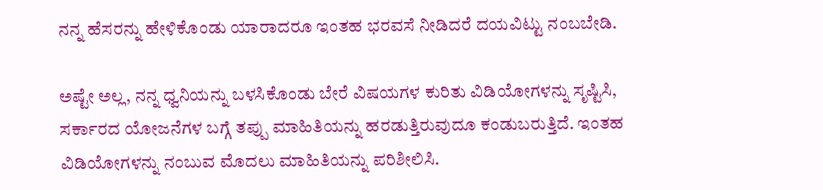ನನ್ನ ಹೆಸರನ್ನು ಹೇಳಿಕೊಂಡು ಯಾರಾದರೂ ಇಂತಹ ಭರವಸೆ ನೀಡಿದರೆ ದಯವಿಟ್ಟು ನಂಬಬೇಡಿ.

ಅಷ್ಟೇ ಅಲ್ಲ, ನನ್ನ ಧ್ವನಿಯನ್ನು ಬಳಸಿಕೊಂಡು ಬೇರೆ ವಿಷಯಗಳ ಕುರಿತು ವಿಡಿಯೋಗಳನ್ನು ಸೃಷ್ಟಿಸಿ, ಸರ್ಕಾರದ ಯೋಜನೆಗಳ ಬಗ್ಗೆ ತಪ್ಪು ಮಾಹಿತಿಯನ್ನು ಹರಡುತ್ತಿರುವುದೂ ಕಂಡುಬರುತ್ತಿದೆ. ಇಂತಹ ವಿಡಿಯೋಗಳನ್ನು ನಂಬುವ ಮೊದಲು ಮಾಹಿತಿಯನ್ನು ಪರಿಶೀಲಿಸಿ.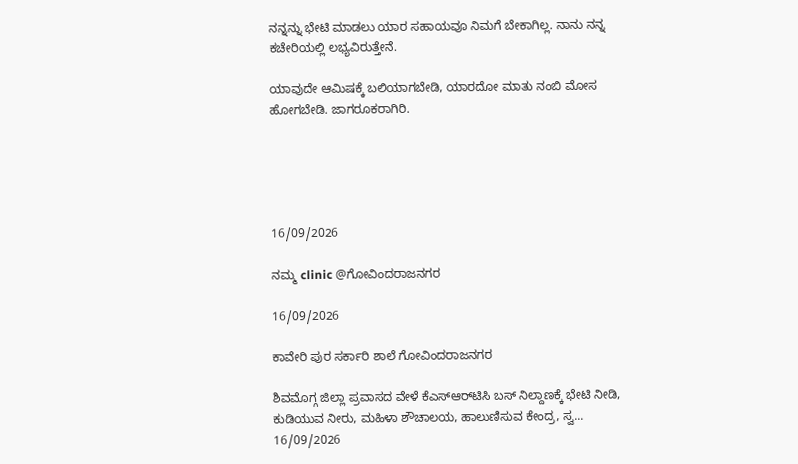ನನ್ನನ್ನು ಭೇಟಿ ಮಾಡಲು ಯಾರ ಸಹಾಯವೂ ನಿಮಗೆ ಬೇಕಾಗಿಲ್ಲ. ನಾನು ನನ್ನ ಕಚೇರಿಯಲ್ಲಿ ಲಭ್ಯವಿರುತ್ತೇನೆ.

ಯಾವುದೇ ಆಮಿಷಕ್ಕೆ ಬಲಿಯಾಗಬೇಡಿ, ಯಾರದೋ ಮಾತು ನಂಬಿ ಮೋಸ ಹೋಗಬೇಡಿ. ಜಾಗರೂಕರಾಗಿರಿ.





16/09/2026

ನಮ್ಮ clinic @ಗೋವಿಂದರಾಜನಗರ

16/09/2026

ಕಾವೇರಿ ಪುರ ಸರ್ಕಾರಿ ಶಾಲೆ ಗೋವಿಂದರಾಜನಗರ

ಶಿವಮೊಗ್ಗ ಜಿಲ್ಲಾ ಪ್ರವಾಸದ ವೇಳೆ ಕೆಎಸ್‌ಆರ್‌ಟಿಸಿ ಬಸ್ ನಿಲ್ದಾಣಕ್ಕೆ ಭೇಟಿ ನೀಡಿ, ಕುಡಿಯುವ ನೀರು, ಮಹಿಳಾ ಶೌಚಾಲಯ, ಹಾಲುಣಿಸುವ ಕೇಂದ್ರ, ಸ್ವ...
16/09/2026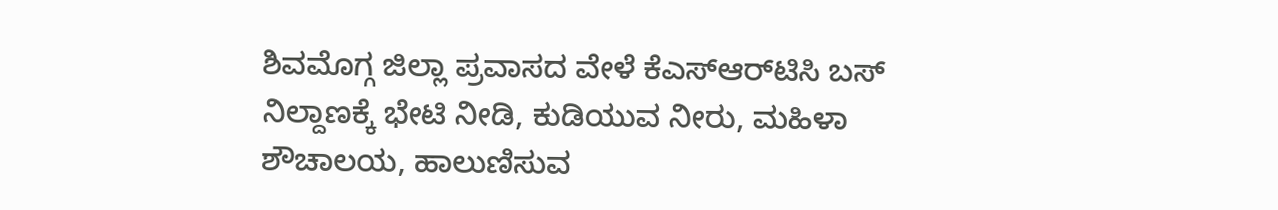ಶಿವಮೊಗ್ಗ ಜಿಲ್ಲಾ ಪ್ರವಾಸದ ವೇಳೆ ಕೆಎಸ್‌ಆರ್‌ಟಿಸಿ ಬಸ್ ನಿಲ್ದಾಣಕ್ಕೆ ಭೇಟಿ ನೀಡಿ, ಕುಡಿಯುವ ನೀರು, ಮಹಿಳಾ ಶೌಚಾಲಯ, ಹಾಲುಣಿಸುವ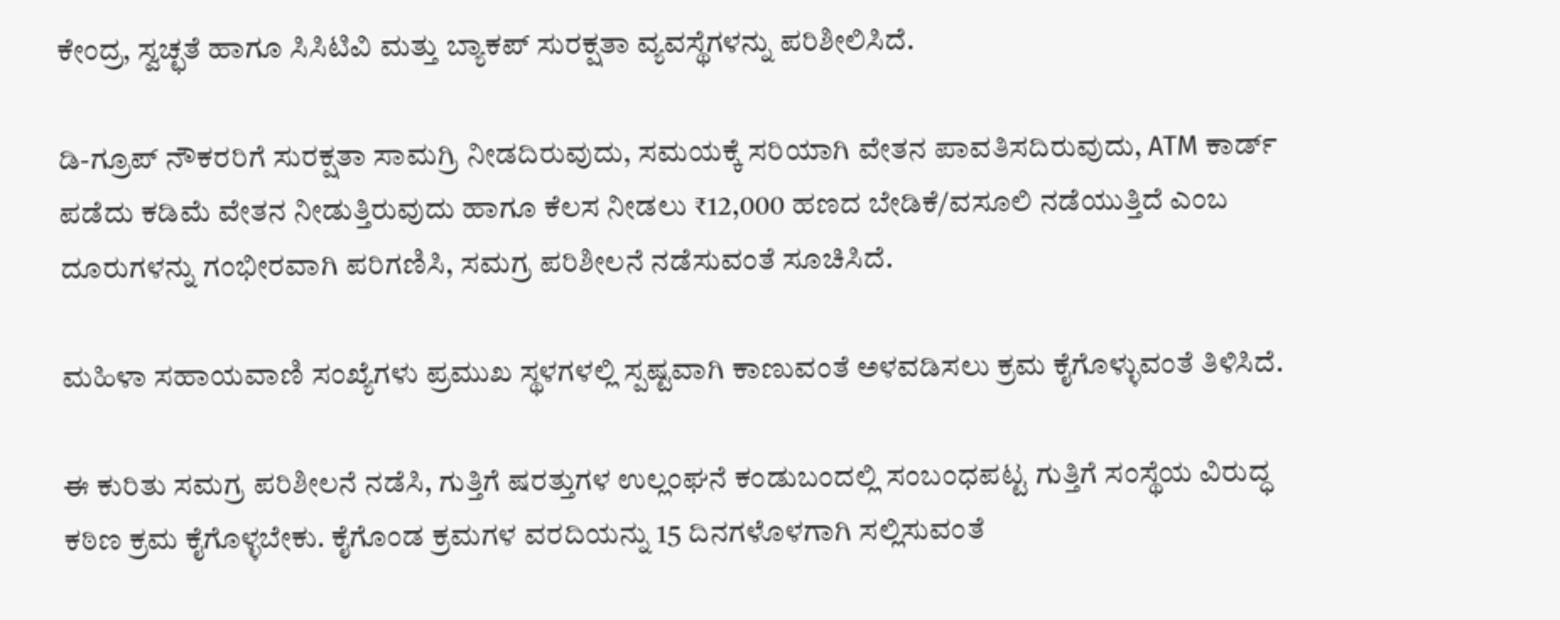ಕೇಂದ್ರ, ಸ್ವಚ್ಛತೆ ಹಾಗೂ ಸಿಸಿಟಿವಿ ಮತ್ತು ಬ್ಯಾಕಪ್ ಸುರಕ್ಷತಾ ವ್ಯವಸ್ಥೆಗಳನ್ನು ಪರಿಶೀಲಿಸಿದೆ.

ಡಿ-ಗ್ರೂಪ್ ನೌಕರರಿಗೆ ಸುರಕ್ಷತಾ ಸಾಮಗ್ರಿ ನೀಡದಿರುವುದು, ಸಮಯಕ್ಕೆ ಸರಿಯಾಗಿ ವೇತನ ಪಾವತಿಸದಿರುವುದು, ATM ಕಾರ್ಡ್ ಪಡೆದು ಕಡಿಮೆ ವೇತನ ನೀಡುತ್ತಿರುವುದು ಹಾಗೂ ಕೆಲಸ ನೀಡಲು ₹12,000 ಹಣದ ಬೇಡಿಕೆ/ವಸೂಲಿ ನಡೆಯುತ್ತಿದೆ ಎಂಬ ದೂರುಗಳನ್ನು ಗಂಭೀರವಾಗಿ ಪರಿಗಣಿಸಿ, ಸಮಗ್ರ ಪರಿಶೀಲನೆ ನಡೆಸುವಂತೆ ಸೂಚಿಸಿದೆ.

ಮಹಿಳಾ ಸಹಾಯವಾಣಿ ಸಂಖ್ಯೆಗಳು ಪ್ರಮುಖ ಸ್ಥಳಗಳಲ್ಲಿ ಸ್ಪಷ್ಟವಾಗಿ ಕಾಣುವಂತೆ ಅಳವಡಿಸಲು ಕ್ರಮ ಕೈಗೊಳ್ಳುವಂತೆ ತಿಳಿಸಿದೆ.

ಈ ಕುರಿತು ಸಮಗ್ರ ಪರಿಶೀಲನೆ ನಡೆಸಿ, ಗುತ್ತಿಗೆ ಷರತ್ತುಗಳ ಉಲ್ಲಂಘನೆ ಕಂಡುಬಂದಲ್ಲಿ ಸಂಬಂಧಪಟ್ಟ ಗುತ್ತಿಗೆ ಸಂಸ್ಥೆಯ ವಿರುದ್ಧ ಕಠಿಣ ಕ್ರಮ ಕೈಗೊಳ್ಳಬೇಕು. ಕೈಗೊಂಡ ಕ್ರಮಗಳ ವರದಿಯನ್ನು 15 ದಿನಗಳೊಳಗಾಗಿ ಸಲ್ಲಿಸುವಂತೆ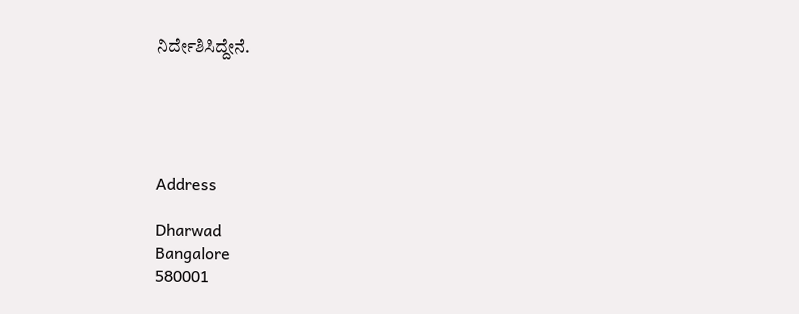ನಿರ್ದೇಶಿಸಿದ್ದೇನೆ.





Address

Dharwad
Bangalore
580001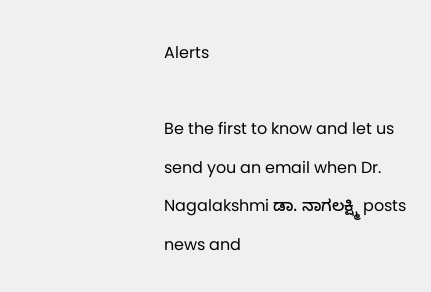Alerts

Be the first to know and let us send you an email when Dr. Nagalakshmi ಡಾ. ನಾಗಲಕ್ಷ್ಮಿ posts news and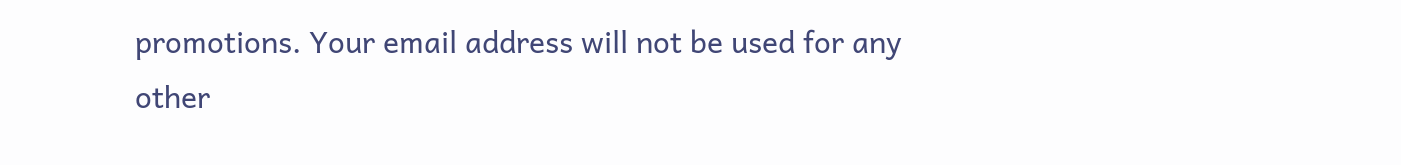promotions. Your email address will not be used for any other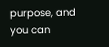purpose, and you can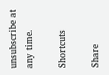unsubscribe at any time.

Shortcuts

Share